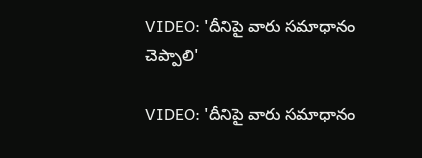VIDEO: 'దీనిపై వారు సమాధానం చెప్పాలి'

VIDEO: 'దీనిపై వారు సమాధానం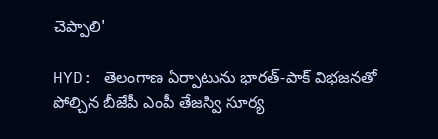చెప్పాలి'

HYD: తెలంగాణ ఏర్పాటును భారత్-పాక్ విభజనతో పోల్చిన బీజేపీ ఎంపీ తేజస్వి సూర్య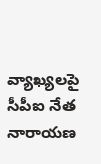వ్యాఖ్యలపై సీపీఐ నేత నారాయణ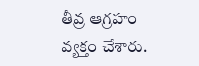తీవ్ర ఆగ్రహం వ్యక్తం చేశారు.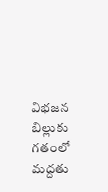విభజన బిల్లుకు గతంలో మద్దతు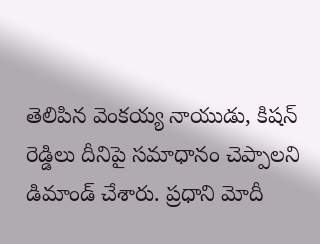తెలిపిన వెంకయ్య నాయుడు, కిషన్ రెడ్డిలు దీనిపై సమాధానం చెప్పాలని డిమాండ్ చేశారు. ప్రధాని మోదీ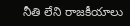నీతి లేని రాజకీయాలు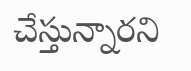చేస్తున్నారని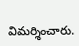విమర్శించారు.